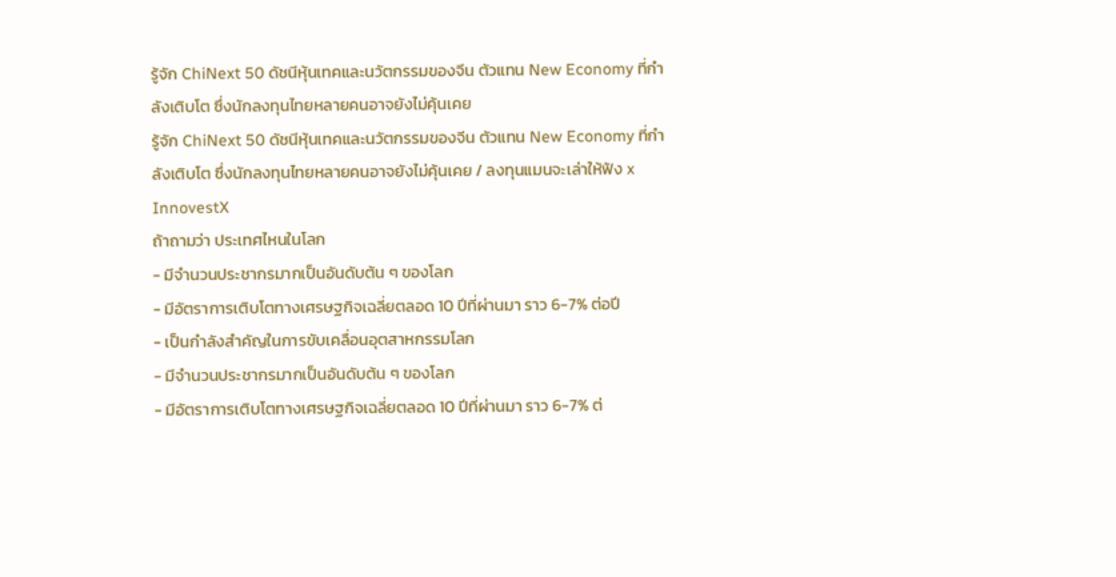รู้จัก ChiNext 50 ดัชนีหุ้นเทคและนวัตกรรมของจีน ตัวแทน New Economy ที่กำลังเติบโต ซึ่งนักลงทุนไทยหลายคนอาจยังไม่คุ้นเคย
รู้จัก ChiNext 50 ดัชนีหุ้นเทคและนวัตกรรมของจีน ตัวแทน New Economy ที่กำลังเติบโต ซึ่งนักลงทุนไทยหลายคนอาจยังไม่คุ้นเคย / ลงทุนแมนจะเล่าให้ฟัง x InnovestX
ถ้าถามว่า ประเทศไหนในโลก
- มีจำนวนประชากรมากเป็นอันดับต้น ๆ ของโลก
- มีอัตราการเติบโตทางเศรษฐกิจเฉลี่ยตลอด 10 ปีที่ผ่านมา ราว 6-7% ต่อปี
- เป็นกำลังสำคัญในการขับเคลื่อนอุตสาหกรรมโลก
- มีจำนวนประชากรมากเป็นอันดับต้น ๆ ของโลก
- มีอัตราการเติบโตทางเศรษฐกิจเฉลี่ยตลอด 10 ปีที่ผ่านมา ราว 6-7% ต่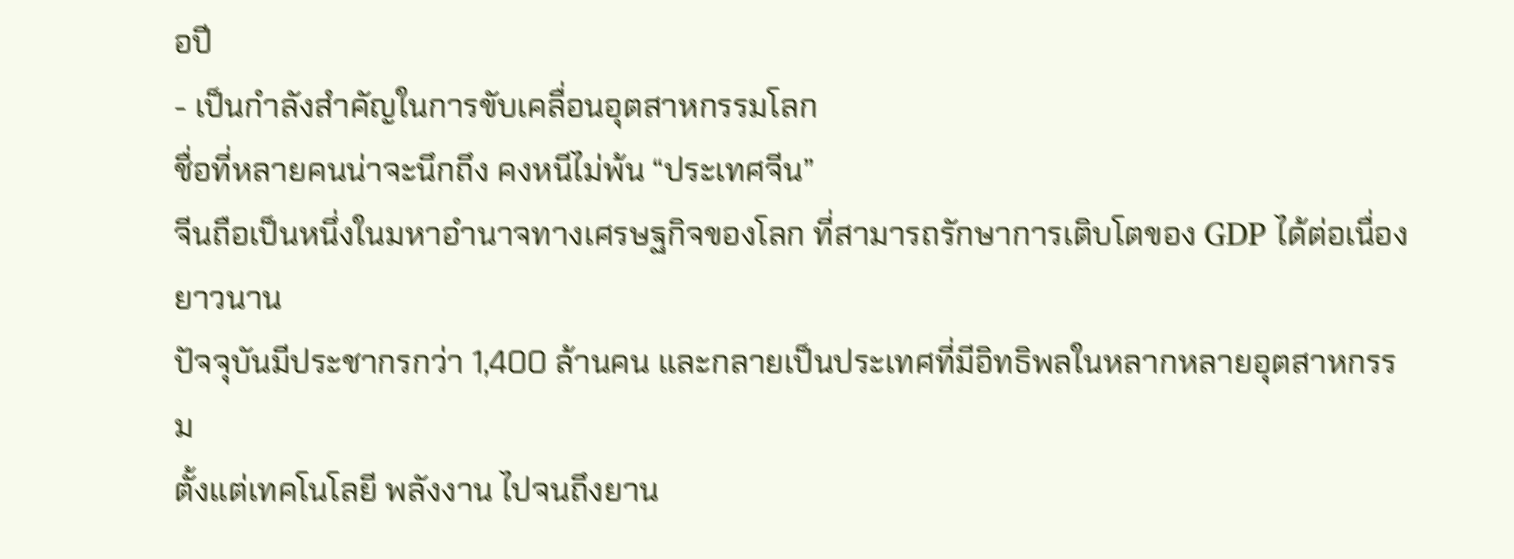อปี
- เป็นกำลังสำคัญในการขับเคลื่อนอุตสาหกรรมโลก
ชื่อที่หลายคนน่าจะนึกถึง คงหนีไม่พ้น “ประเทศจีน”
จีนถือเป็นหนึ่งในมหาอำนาจทางเศรษฐกิจของโลก ที่สามารถรักษาการเติบโตของ GDP ได้ต่อเนื่องยาวนาน
ปัจจุบันมีประชากรกว่า 1,400 ล้านคน และกลายเป็นประเทศที่มีอิทธิพลในหลากหลายอุตสาหกรรม
ตั้งแต่เทคโนโลยี พลังงาน ไปจนถึงยาน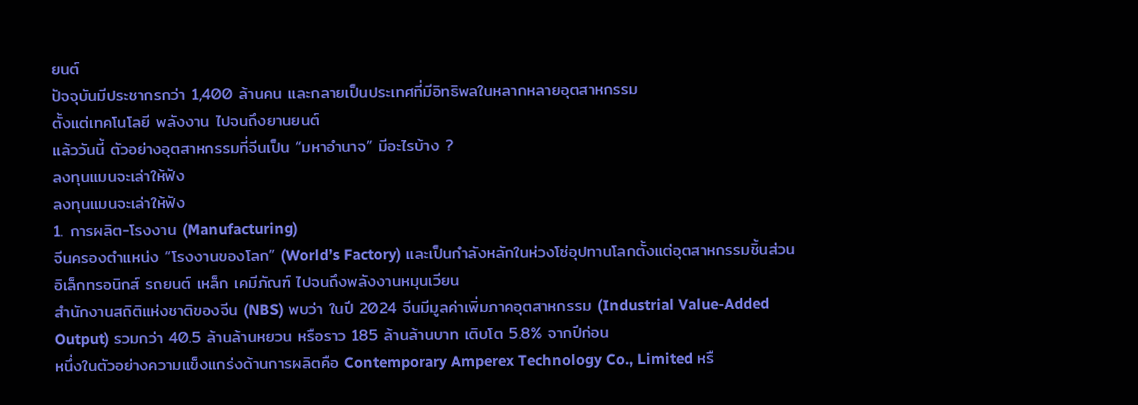ยนต์
ปัจจุบันมีประชากรกว่า 1,400 ล้านคน และกลายเป็นประเทศที่มีอิทธิพลในหลากหลายอุตสาหกรรม
ตั้งแต่เทคโนโลยี พลังงาน ไปจนถึงยานยนต์
แล้ววันนี้ ตัวอย่างอุตสาหกรรมที่จีนเป็น “มหาอำนาจ” มีอะไรบ้าง ?
ลงทุนแมนจะเล่าให้ฟัง
ลงทุนแมนจะเล่าให้ฟัง
1. การผลิต-โรงงาน (Manufacturing)
จีนครองตำแหน่ง “โรงงานของโลก” (World’s Factory) และเป็นกำลังหลักในห่วงโซ่อุปทานโลกตั้งแต่อุตสาหกรรมชิ้นส่วนอิเล็กทรอนิกส์ รถยนต์ เหล็ก เคมีภัณฑ์ ไปจนถึงพลังงานหมุนเวียน
สำนักงานสถิติแห่งชาติของจีน (NBS) พบว่า ในปี 2024 จีนมีมูลค่าเพิ่มภาคอุตสาหกรรม (Industrial Value-Added Output) รวมกว่า 40.5 ล้านล้านหยวน หรือราว 185 ล้านล้านบาท เติบโต 5.8% จากปีก่อน
หนึ่งในตัวอย่างความแข็งแกร่งด้านการผลิตคือ Contemporary Amperex Technology Co., Limited หรื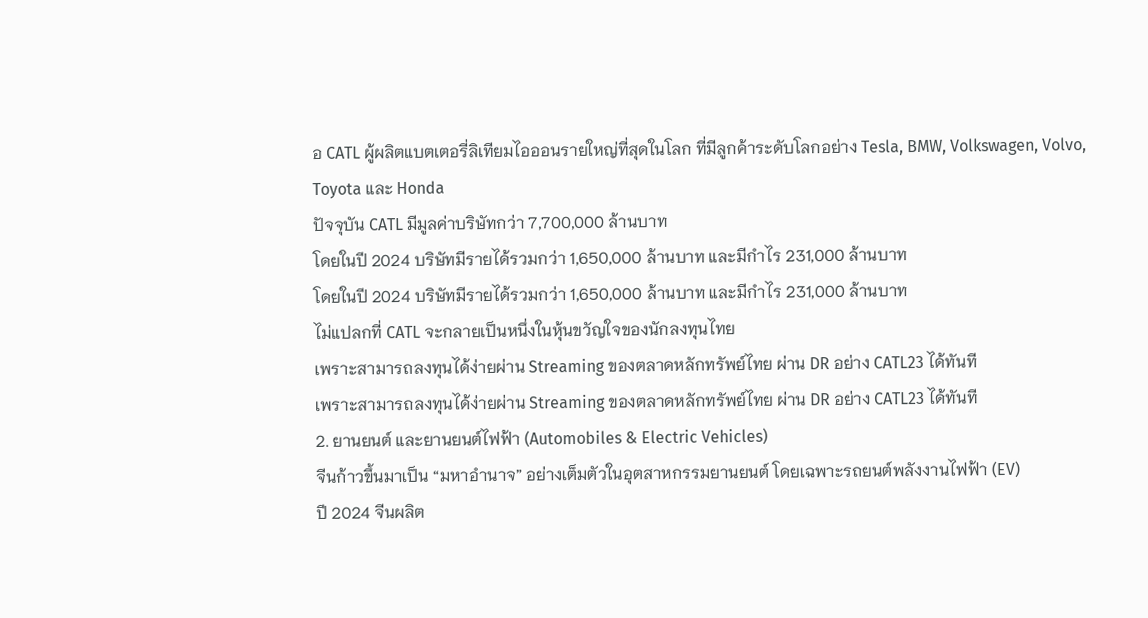อ CATL ผู้ผลิตแบตเตอรี่ลิเทียมไอออนรายใหญ่ที่สุดในโลก ที่มีลูกค้าระดับโลกอย่าง Tesla, BMW, Volkswagen, Volvo, Toyota และ Honda
ปัจจุบัน CATL มีมูลค่าบริษัทกว่า 7,700,000 ล้านบาท
โดยในปี 2024 บริษัทมีรายได้รวมกว่า 1,650,000 ล้านบาท และมีกำไร 231,000 ล้านบาท
โดยในปี 2024 บริษัทมีรายได้รวมกว่า 1,650,000 ล้านบาท และมีกำไร 231,000 ล้านบาท
ไม่แปลกที่ CATL จะกลายเป็นหนึ่งในหุ้นขวัญใจของนักลงทุนไทย
เพราะสามารถลงทุนได้ง่ายผ่าน Streaming ของตลาดหลักทรัพย์ไทย ผ่าน DR อย่าง CATL23 ได้ทันที
เพราะสามารถลงทุนได้ง่ายผ่าน Streaming ของตลาดหลักทรัพย์ไทย ผ่าน DR อย่าง CATL23 ได้ทันที
2. ยานยนต์ และยานยนต์ไฟฟ้า (Automobiles & Electric Vehicles)
จีนก้าวขึ้นมาเป็น “มหาอำนาจ” อย่างเต็มตัวในอุตสาหกรรมยานยนต์ โดยเฉพาะรถยนต์พลังงานไฟฟ้า (EV)
ปี 2024 จีนผลิต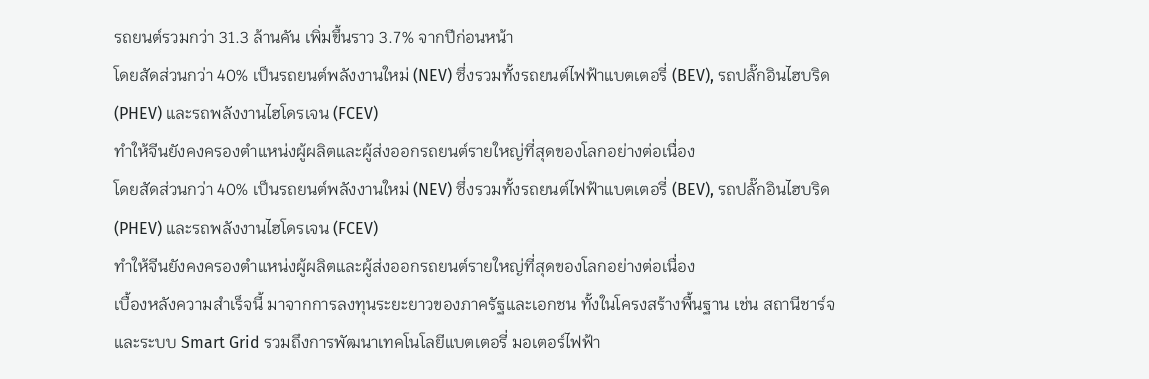รถยนต์รวมกว่า 31.3 ล้านคัน เพิ่มขึ้นราว 3.7% จากปีก่อนหน้า
โดยสัดส่วนกว่า 40% เป็นรถยนต์พลังงานใหม่ (NEV) ซึ่งรวมทั้งรถยนต์ไฟฟ้าแบตเตอรี่ (BEV), รถปลั๊กอินไฮบริด (PHEV) และรถพลังงานไฮโดรเจน (FCEV)
ทำให้จีนยังคงครองตำแหน่งผู้ผลิตและผู้ส่งออกรถยนต์รายใหญ่ที่สุดของโลกอย่างต่อเนื่อง
โดยสัดส่วนกว่า 40% เป็นรถยนต์พลังงานใหม่ (NEV) ซึ่งรวมทั้งรถยนต์ไฟฟ้าแบตเตอรี่ (BEV), รถปลั๊กอินไฮบริด (PHEV) และรถพลังงานไฮโดรเจน (FCEV)
ทำให้จีนยังคงครองตำแหน่งผู้ผลิตและผู้ส่งออกรถยนต์รายใหญ่ที่สุดของโลกอย่างต่อเนื่อง
เบื้องหลังความสำเร็จนี้ มาจากการลงทุนระยะยาวของภาครัฐและเอกชน ทั้งในโครงสร้างพื้นฐาน เช่น สถานีชาร์จและระบบ Smart Grid รวมถึงการพัฒนาเทคโนโลยีแบตเตอรี่ มอเตอร์ไฟฟ้า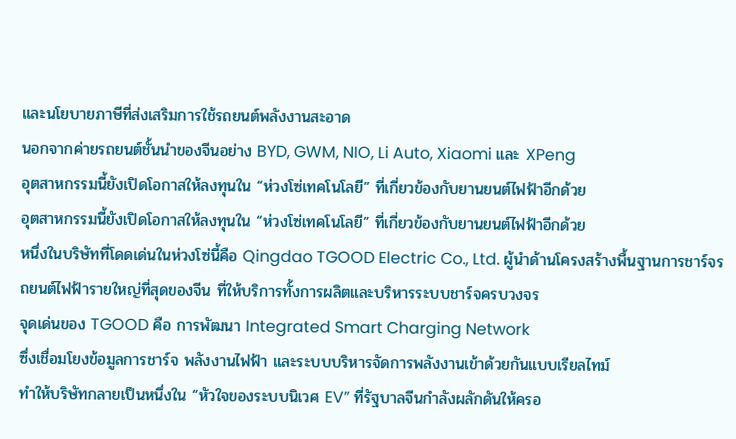และนโยบายภาษีที่ส่งเสริมการใช้รถยนต์พลังงานสะอาด
นอกจากค่ายรถยนต์ชั้นนำของจีนอย่าง BYD, GWM, NIO, Li Auto, Xiaomi และ XPeng
อุตสาหกรรมนี้ยังเปิดโอกาสให้ลงทุนใน “ห่วงโซ่เทคโนโลยี” ที่เกี่ยวข้องกับยานยนต์ไฟฟ้าอีกด้วย
อุตสาหกรรมนี้ยังเปิดโอกาสให้ลงทุนใน “ห่วงโซ่เทคโนโลยี” ที่เกี่ยวข้องกับยานยนต์ไฟฟ้าอีกด้วย
หนึ่งในบริษัทที่โดดเด่นในห่วงโซ่นี้คือ Qingdao TGOOD Electric Co., Ltd. ผู้นำด้านโครงสร้างพื้นฐานการชาร์จรถยนต์ไฟฟ้ารายใหญ่ที่สุดของจีน ที่ให้บริการทั้งการผลิตและบริหารระบบชาร์จครบวงจร
จุดเด่นของ TGOOD คือ การพัฒนา Integrated Smart Charging Network
ซึ่งเชื่อมโยงข้อมูลการชาร์จ พลังงานไฟฟ้า และระบบบริหารจัดการพลังงานเข้าด้วยกันแบบเรียลไทม์
ทำให้บริษัทกลายเป็นหนึ่งใน “หัวใจของระบบนิเวศ EV” ที่รัฐบาลจีนกำลังผลักดันให้ครอ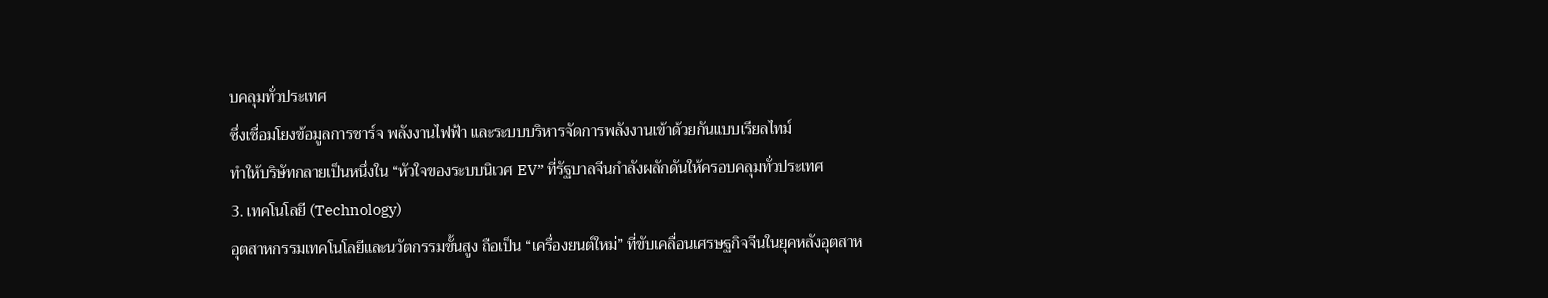บคลุมทั่วประเทศ
ซึ่งเชื่อมโยงข้อมูลการชาร์จ พลังงานไฟฟ้า และระบบบริหารจัดการพลังงานเข้าด้วยกันแบบเรียลไทม์
ทำให้บริษัทกลายเป็นหนึ่งใน “หัวใจของระบบนิเวศ EV” ที่รัฐบาลจีนกำลังผลักดันให้ครอบคลุมทั่วประเทศ
3. เทคโนโลยี (Technology)
อุตสาหกรรมเทคโนโลยีและนวัตกรรมขั้นสูง ถือเป็น “เครื่องยนต์ใหม่” ที่ขับเคลื่อนเศรษฐกิจจีนในยุคหลังอุตสาห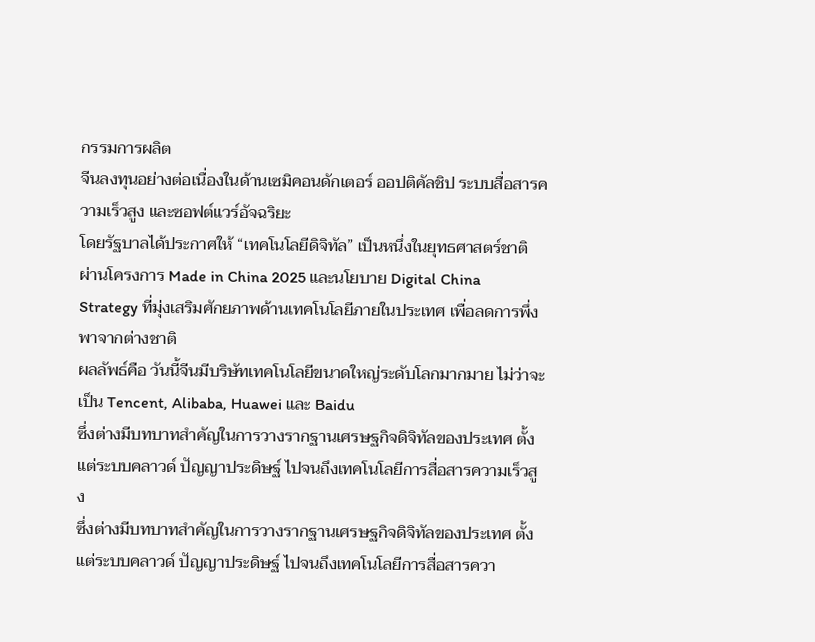กรรมการผลิต
จีนลงทุนอย่างต่อเนื่องในด้านเซมิคอนดักเตอร์ ออปติคัลชิป ระบบสื่อสารความเร็วสูง และซอฟต์แวร์อัจฉริยะ
โดยรัฐบาลได้ประกาศให้ “เทคโนโลยีดิจิทัล” เป็นหนึ่งในยุทธศาสตร์ชาติ ผ่านโครงการ Made in China 2025 และนโยบาย Digital China Strategy ที่มุ่งเสริมศักยภาพด้านเทคโนโลยีภายในประเทศ เพื่อลดการพึ่งพาจากต่างชาติ
ผลลัพธ์คือ วันนี้จีนมีบริษัทเทคโนโลยีขนาดใหญ่ระดับโลกมากมาย ไม่ว่าจะเป็น Tencent, Alibaba, Huawei และ Baidu
ซึ่งต่างมีบทบาทสำคัญในการวางรากฐานเศรษฐกิจดิจิทัลของประเทศ ตั้งแต่ระบบคลาวด์ ปัญญาประดิษฐ์ ไปจนถึงเทคโนโลยีการสื่อสารความเร็วสูง
ซึ่งต่างมีบทบาทสำคัญในการวางรากฐานเศรษฐกิจดิจิทัลของประเทศ ตั้งแต่ระบบคลาวด์ ปัญญาประดิษฐ์ ไปจนถึงเทคโนโลยีการสื่อสารควา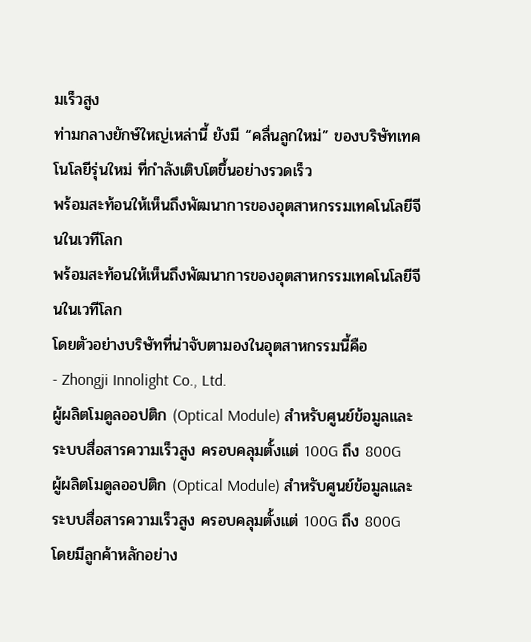มเร็วสูง
ท่ามกลางยักษ์ใหญ่เหล่านี้ ยังมี “คลื่นลูกใหม่” ของบริษัทเทคโนโลยีรุ่นใหม่ ที่กำลังเติบโตขึ้นอย่างรวดเร็ว
พร้อมสะท้อนให้เห็นถึงพัฒนาการของอุตสาหกรรมเทคโนโลยีจีนในเวทีโลก
พร้อมสะท้อนให้เห็นถึงพัฒนาการของอุตสาหกรรมเทคโนโลยีจีนในเวทีโลก
โดยตัวอย่างบริษัทที่น่าจับตามองในอุตสาหกรรมนี้คือ
- Zhongji Innolight Co., Ltd.
ผู้ผลิตโมดูลออปติก (Optical Module) สำหรับศูนย์ข้อมูลและระบบสื่อสารความเร็วสูง ครอบคลุมตั้งแต่ 100G ถึง 800G
ผู้ผลิตโมดูลออปติก (Optical Module) สำหรับศูนย์ข้อมูลและระบบสื่อสารความเร็วสูง ครอบคลุมตั้งแต่ 100G ถึง 800G
โดยมีลูกค้าหลักอย่าง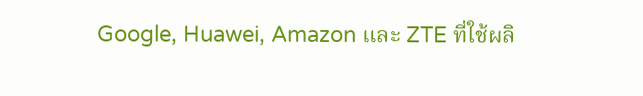Google, Huawei, Amazon และ ZTE ที่ใช้ผลิ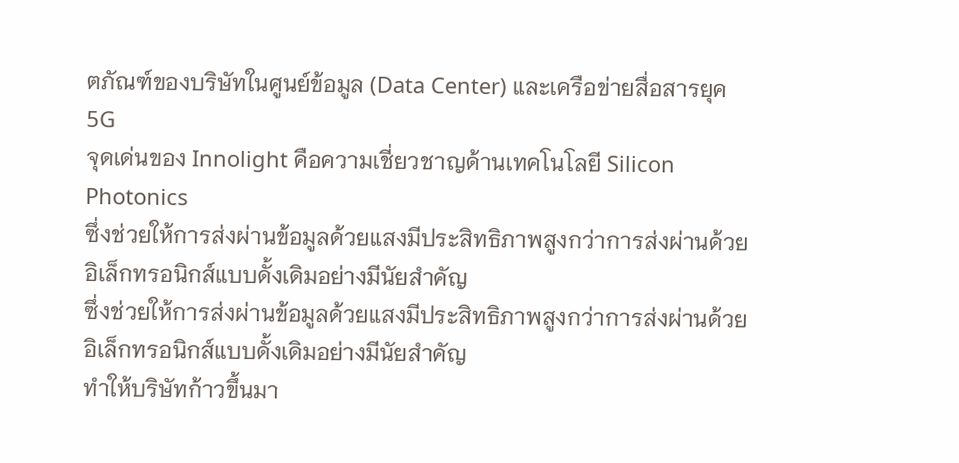ตภัณฑ์ของบริษัทในศูนย์ข้อมูล (Data Center) และเครือข่ายสื่อสารยุค 5G
จุดเด่นของ Innolight คือความเชี่ยวชาญด้านเทคโนโลยี Silicon Photonics
ซึ่งช่วยให้การส่งผ่านข้อมูลด้วยแสงมีประสิทธิภาพสูงกว่าการส่งผ่านด้วยอิเล็กทรอนิกส์แบบดั้งเดิมอย่างมีนัยสำคัญ
ซึ่งช่วยให้การส่งผ่านข้อมูลด้วยแสงมีประสิทธิภาพสูงกว่าการส่งผ่านด้วยอิเล็กทรอนิกส์แบบดั้งเดิมอย่างมีนัยสำคัญ
ทำให้บริษัทก้าวขึ้นมา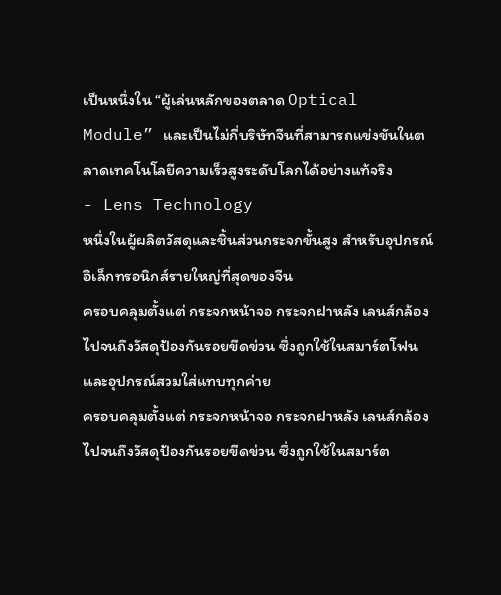เป็นหนึ่งใน “ผู้เล่นหลักของตลาด Optical Module” และเป็นไม่กี่บริษัทจีนที่สามารถแข่งขันในตลาดเทคโนโลยีความเร็วสูงระดับโลกได้อย่างแท้จริง
- Lens Technology
หนึ่งในผู้ผลิตวัสดุและชิ้นส่วนกระจกขั้นสูง สำหรับอุปกรณ์อิเล็กทรอนิกส์รายใหญ่ที่สุดของจีน
ครอบคลุมตั้งแต่ กระจกหน้าจอ กระจกฝาหลัง เลนส์กล้อง ไปจนถึงวัสดุป้องกันรอยขีดข่วน ซึ่งถูกใช้ในสมาร์ตโฟนและอุปกรณ์สวมใส่แทบทุกค่าย
ครอบคลุมตั้งแต่ กระจกหน้าจอ กระจกฝาหลัง เลนส์กล้อง ไปจนถึงวัสดุป้องกันรอยขีดข่วน ซึ่งถูกใช้ในสมาร์ต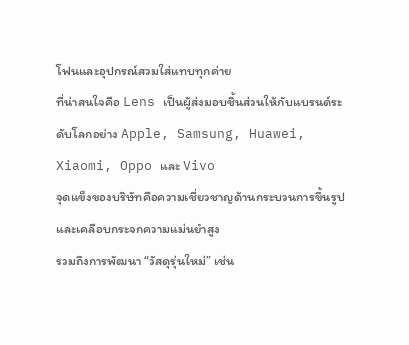โฟนและอุปกรณ์สวมใส่แทบทุกค่าย
ที่น่าสนใจคือ Lens เป็นผู้ส่งมอบชิ้นส่วนให้กับแบรนด์ระดับโลกอย่าง Apple, Samsung, Huawei, Xiaomi, Oppo และ Vivo
จุดแข็งของบริษัทคือความเชี่ยวชาญด้านกระบวนการขึ้นรูปและเคลือบกระจกความแม่นยำสูง
รวมถึงการพัฒนา “วัสดุรุ่นใหม่” เช่น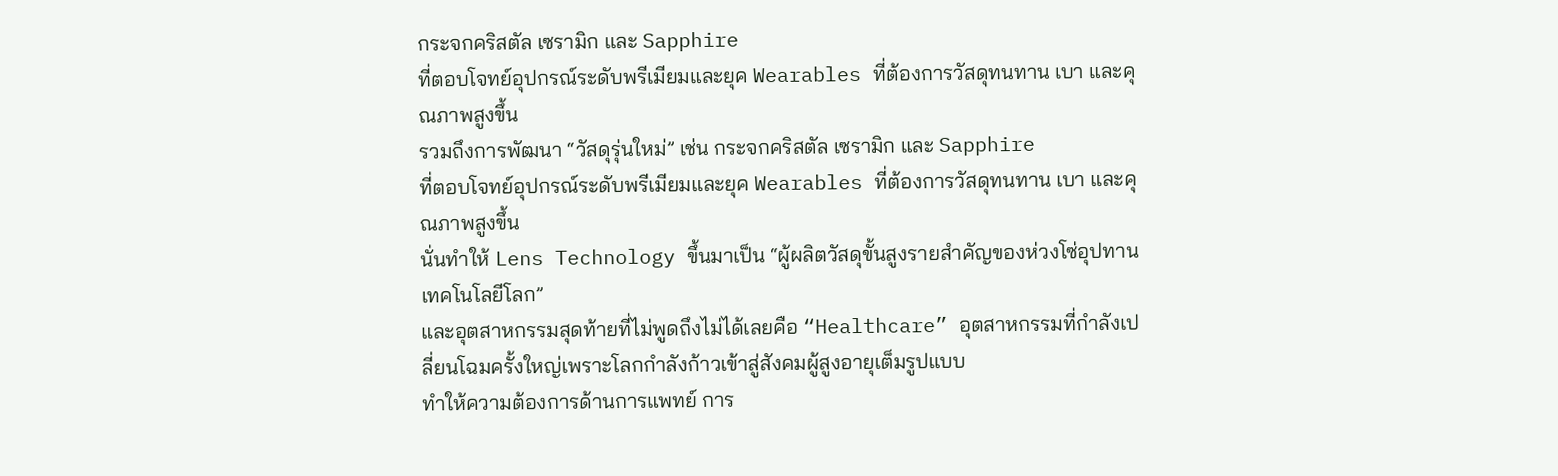กระจกคริสตัล เซรามิก และ Sapphire
ที่ตอบโจทย์อุปกรณ์ระดับพรีเมียมและยุค Wearables ที่ต้องการวัสดุทนทาน เบา และคุณภาพสูงขึ้น
รวมถึงการพัฒนา “วัสดุรุ่นใหม่” เช่น กระจกคริสตัล เซรามิก และ Sapphire
ที่ตอบโจทย์อุปกรณ์ระดับพรีเมียมและยุค Wearables ที่ต้องการวัสดุทนทาน เบา และคุณภาพสูงขึ้น
นั่นทำให้ Lens Technology ขึ้นมาเป็น “ผู้ผลิตวัสดุขั้นสูงรายสำคัญของห่วงโซ่อุปทานเทคโนโลยีโลก”
และอุตสาหกรรมสุดท้ายที่ไม่พูดถึงไม่ได้เลยคือ “Healthcare” อุตสาหกรรมที่กำลังเปลี่ยนโฉมครั้งใหญ่เพราะโลกกำลังก้าวเข้าสู่สังคมผู้สูงอายุเต็มรูปแบบ
ทำให้ความต้องการด้านการแพทย์ การ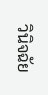วินิจฉัย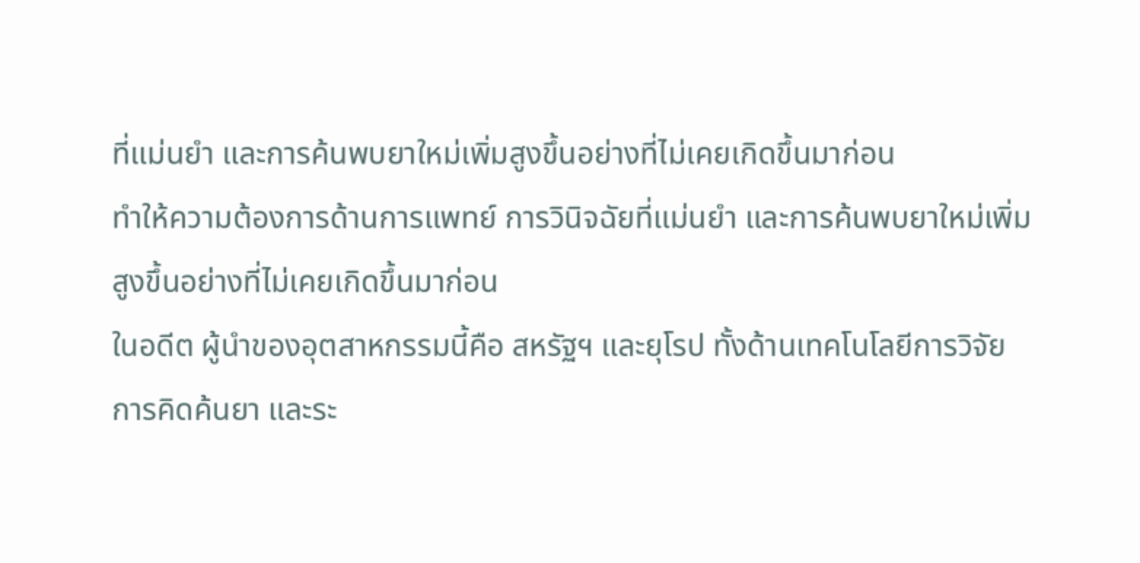ที่แม่นยำ และการค้นพบยาใหม่เพิ่มสูงขึ้นอย่างที่ไม่เคยเกิดขึ้นมาก่อน
ทำให้ความต้องการด้านการแพทย์ การวินิจฉัยที่แม่นยำ และการค้นพบยาใหม่เพิ่มสูงขึ้นอย่างที่ไม่เคยเกิดขึ้นมาก่อน
ในอดีต ผู้นำของอุตสาหกรรมนี้คือ สหรัฐฯ และยุโรป ทั้งด้านเทคโนโลยีการวิจัย การคิดค้นยา และระ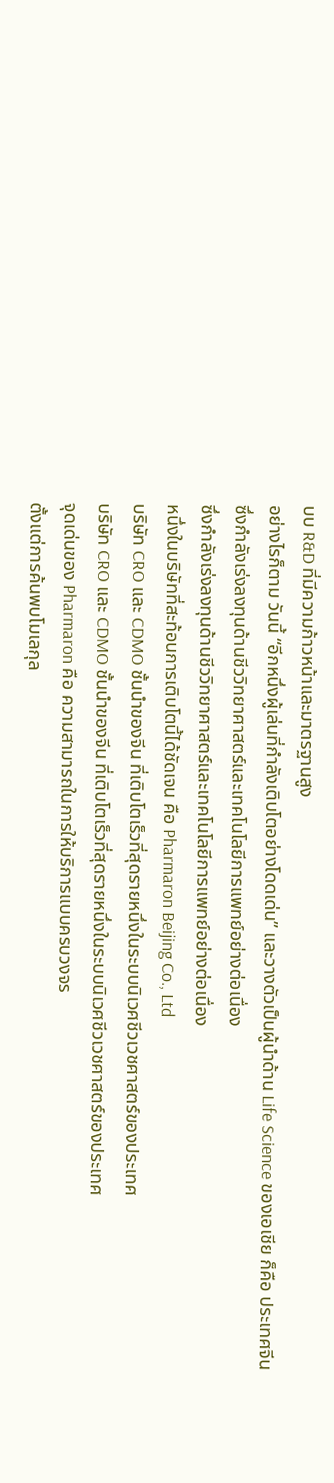บบ R&D ที่มีความก้าวหน้าและมาตรฐานสูง
อย่างไรก็ตาม วันนี้ “อีกหนึ่งผู้เล่นที่กำลังเติบโตอย่างโดดเด่น” และวางตัวเป็นผู้นำด้าน Life Science ของเอเชีย ก็คือ ประเทศจีน
ซึ่งกำลังเร่งลงทุนด้านชีววิทยาศาสตร์และเทคโนโลยีการแพทย์อย่างต่อเนื่อง
ซึ่งกำลังเร่งลงทุนด้านชีววิทยาศาสตร์และเทคโนโลยีการแพทย์อย่างต่อเนื่อง
หนึ่งในบริษัทที่สะท้อนการเติบโตนี้ได้ชัดเจน คือ Pharmaron Beijing Co., Ltd
บริษัท CRO และ CDMO ชั้นนำของจีน ที่เติบโตเร็วที่สุดรายหนึ่งในระบบนิเวศชีวเวชศาสตร์ของประเทศ
บริษัท CRO และ CDMO ชั้นนำของจีน ที่เติบโตเร็วที่สุดรายหนึ่งในระบบนิเวศชีวเวชศาสตร์ของประเทศ
จุดเด่นของ Pharmaron คือ ความสามารถในการให้บริการแบบครบวงจร
ตั้งแต่การค้นพบโมเลกุล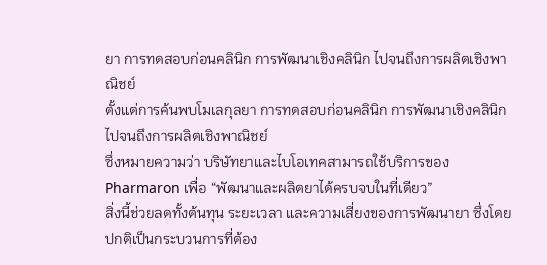ยา การทดสอบก่อนคลินิก การพัฒนาเชิงคลินิก ไปจนถึงการผลิตเชิงพาณิชย์
ตั้งแต่การค้นพบโมเลกุลยา การทดสอบก่อนคลินิก การพัฒนาเชิงคลินิก ไปจนถึงการผลิตเชิงพาณิชย์
ซึ่งหมายความว่า บริษัทยาและไบโอเทคสามารถใช้บริการของ Pharmaron เพื่อ “พัฒนาและผลิตยาได้ครบจบในที่เดียว”
สิ่งนี้ช่วยลดทั้งต้นทุน ระยะเวลา และความเสี่ยงของการพัฒนายา ซึ่งโดยปกติเป็นกระบวนการที่ต้อง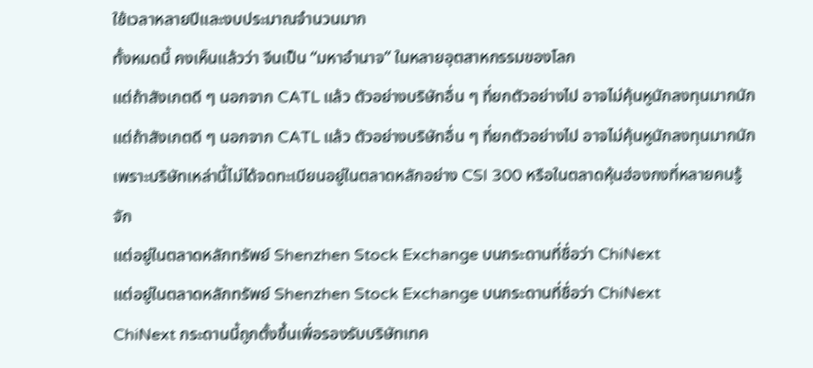ใช้เวลาหลายปีและงบประมาณจำนวนมาก
ทั้งหมดนี้ คงเห็นแล้วว่า จีนเป็น “มหาอำนาจ” ในหลายอุตสาหกรรมของโลก
แต่ถ้าสังเกตดี ๆ นอกจาก CATL แล้ว ตัวอย่างบริษัทอื่น ๆ ที่ยกตัวอย่างไป อาจไม่คุ้นหูนักลงทุนมากนัก
แต่ถ้าสังเกตดี ๆ นอกจาก CATL แล้ว ตัวอย่างบริษัทอื่น ๆ ที่ยกตัวอย่างไป อาจไม่คุ้นหูนักลงทุนมากนัก
เพราะบริษัทเหล่านี้ไม่ได้จดทะเบียนอยู่ในตลาดหลักอย่าง CSI 300 หรือในตลาดหุ้นฮ่องกงที่หลายคนรู้จัก
แต่อยู่ในตลาดหลักทรัพย์ Shenzhen Stock Exchange บนกระดานที่ชื่อว่า ChiNext
แต่อยู่ในตลาดหลักทรัพย์ Shenzhen Stock Exchange บนกระดานที่ชื่อว่า ChiNext
ChiNext กระดานนี้ถูกตั้งขึ้นเพื่อรองรับบริษัทเทค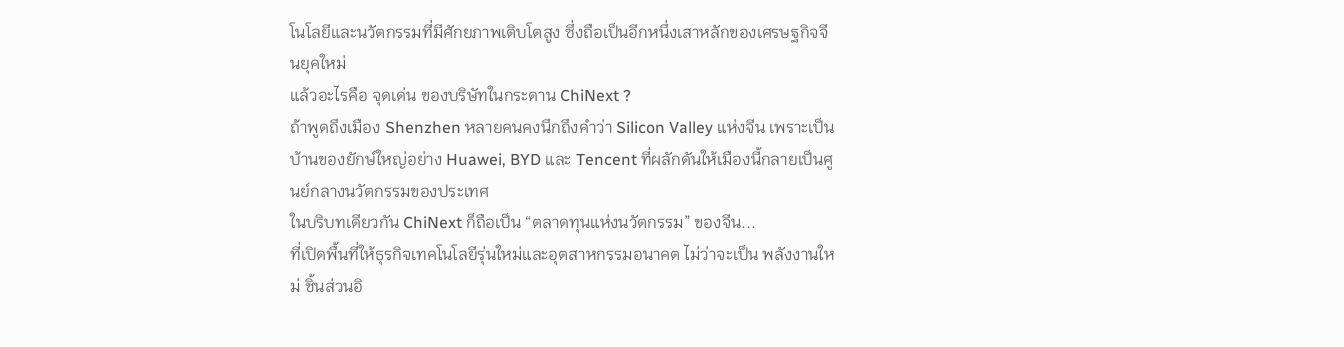โนโลยีและนวัตกรรมที่มีศักยภาพเติบโตสูง ซึ่งถือเป็นอีกหนึ่งเสาหลักของเศรษฐกิจจีนยุคใหม่
แล้วอะไรคือ จุดเด่น ของบริษัทในกระดาน ChiNext ?
ถ้าพูดถึงเมือง Shenzhen หลายคนคงนึกถึงคำว่า Silicon Valley แห่งจีน เพราะเป็นบ้านของยักษ์ใหญ่อย่าง Huawei, BYD และ Tencent ที่ผลักดันให้เมืองนี้กลายเป็นศูนย์กลางนวัตกรรมของประเทศ
ในบริบทเดียวกัน ChiNext ก็ถือเป็น “ตลาดทุนแห่งนวัตกรรม” ของจีน...
ที่เปิดพื้นที่ให้ธุรกิจเทคโนโลยีรุ่นใหม่และอุตสาหกรรมอนาคต ไม่ว่าจะเป็น พลังงานใหม่ ชิ้นส่วนอิ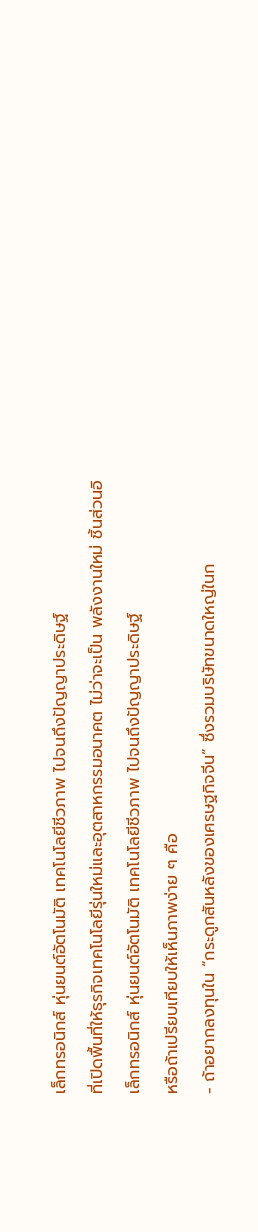เล็กทรอนิกส์ หุ่นยนต์อัตโนมัติ เทคโนโลยีชีวภาพ ไปจนถึงปัญญาประดิษฐ์
ที่เปิดพื้นที่ให้ธุรกิจเทคโนโลยีรุ่นใหม่และอุตสาหกรรมอนาคต ไม่ว่าจะเป็น พลังงานใหม่ ชิ้นส่วนอิเล็กทรอนิกส์ หุ่นยนต์อัตโนมัติ เทคโนโลยีชีวภาพ ไปจนถึงปัญญาประดิษฐ์
หรือถ้าเปรียบเทียบให้เห็นภาพง่าย ๆ คือ
- ถ้าอยากลงทุนใน “กระดูกสันหลังของเศรษฐกิจจีน” ซึ่งรวมบริษัทขนาดใหญ่ในก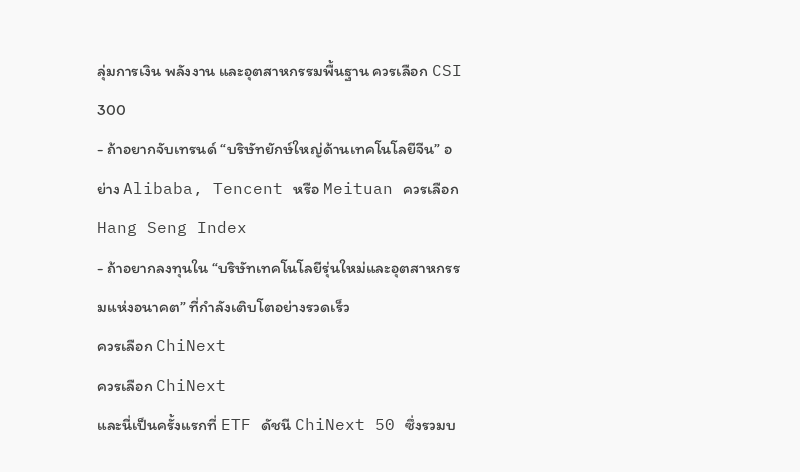ลุ่มการเงิน พลังงาน และอุตสาหกรรมพื้นฐาน ควรเลือก CSI 300
- ถ้าอยากจับเทรนด์ “บริษัทยักษ์ใหญ่ด้านเทคโนโลยีจีน” อย่าง Alibaba, Tencent หรือ Meituan ควรเลือก Hang Seng Index
- ถ้าอยากลงทุนใน “บริษัทเทคโนโลยีรุ่นใหม่และอุตสาหกรรมแห่งอนาคต” ที่กำลังเติบโตอย่างรวดเร็ว
ควรเลือก ChiNext
ควรเลือก ChiNext
และนี่เป็นครั้งแรกที่ ETF ดัชนี ChiNext 50 ซึ่งรวมบ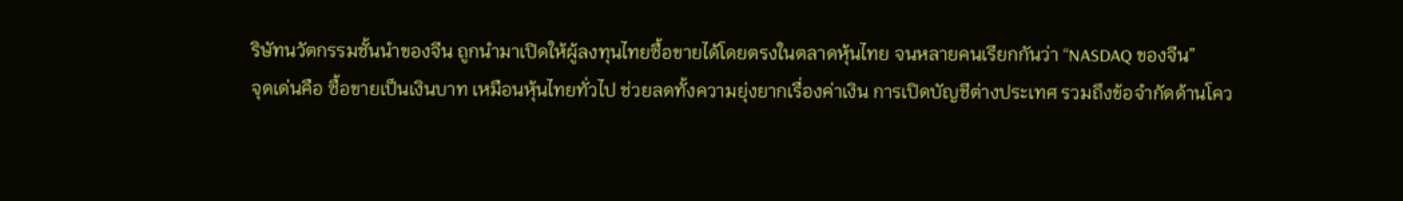ริษัทนวัตกรรมชั้นนำของจีน ถูกนำมาเปิดให้ผู้ลงทุนไทยซื้อขายได้โดยตรงในตลาดหุ้นไทย จนหลายคนเรียกกันว่า “NASDAQ ของจีน”
จุดเด่นคือ ซื้อขายเป็นเงินบาท เหมือนหุ้นไทยทั่วไป ช่วยลดทั้งความยุ่งยากเรื่องค่าเงิน การเปิดบัญชีต่างประเทศ รวมถึงข้อจำกัดด้านโคว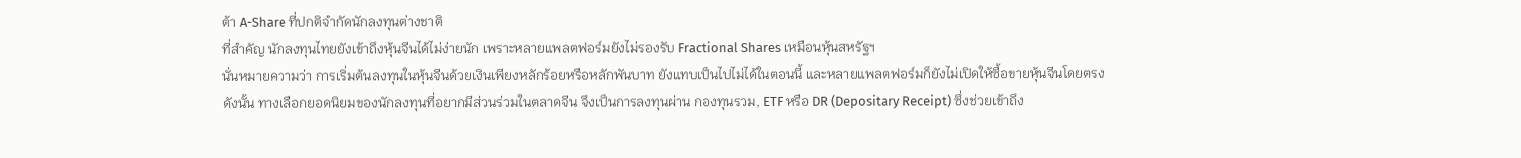ต้า A-Share ที่ปกติจำกัดนักลงทุนต่างชาติ
ที่สำคัญ นักลงทุนไทยยังเข้าถึงหุ้นจีนได้ไม่ง่ายนัก เพราะหลายแพลตฟอร์มยังไม่รองรับ Fractional Shares เหมือนหุ้นสหรัฐฯ
นั่นหมายความว่า การเริ่มต้นลงทุนในหุ้นจีนด้วยเงินเพียงหลักร้อยหรือหลักพันบาท ยังแทบเป็นไปไม่ได้ในตอนนี้ และหลายแพลตฟอร์มก็ยังไม่เปิดให้ซื้อขายหุ้นจีนโดยตรง
ดังนั้น ทางเลือกยอดนิยมของนักลงทุนที่อยากมีส่วนร่วมในตลาดจีน จึงเป็นการลงทุนผ่าน กองทุนรวม, ETF หรือ DR (Depositary Receipt) ซึ่งช่วยเข้าถึง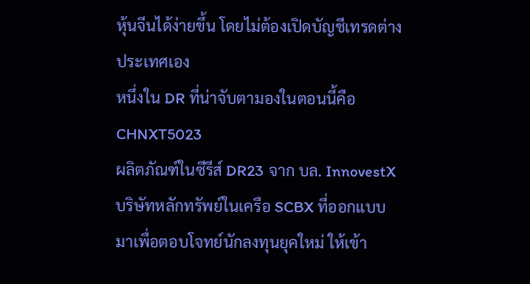หุ้นจีนได้ง่ายขึ้น โดยไม่ต้องเปิดบัญชีเทรดต่างประเทศเอง
หนึ่งใน DR ที่น่าจับตามองในตอนนี้คือ CHNXT5023
ผลิตภัณฑ์ในซีรีส์ DR23 จาก บล. InnovestX บริษัทหลักทรัพย์ในเครือ SCBX ที่ออกแบบมาเพื่อตอบโจทย์นักลงทุนยุคใหม่ ให้เข้า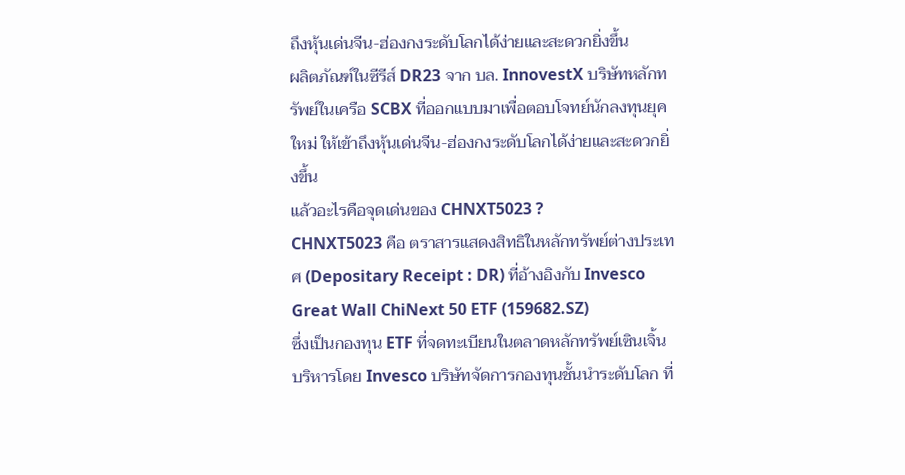ถึงหุ้นเด่นจีน-ฮ่องกงระดับโลกได้ง่ายและสะดวกยิ่งขึ้น
ผลิตภัณฑ์ในซีรีส์ DR23 จาก บล. InnovestX บริษัทหลักทรัพย์ในเครือ SCBX ที่ออกแบบมาเพื่อตอบโจทย์นักลงทุนยุคใหม่ ให้เข้าถึงหุ้นเด่นจีน-ฮ่องกงระดับโลกได้ง่ายและสะดวกยิ่งขึ้น
แล้วอะไรคือจุดเด่นของ CHNXT5023 ?
CHNXT5023 คือ ตราสารแสดงสิทธิในหลักทรัพย์ต่างประเทศ (Depositary Receipt : DR) ที่อ้างอิงกับ Invesco Great Wall ChiNext 50 ETF (159682.SZ)
ซึ่งเป็นกองทุน ETF ที่จดทะเบียนในตลาดหลักทรัพย์เซินเจิ้น บริหารโดย Invesco บริษัทจัดการกองทุนชั้นนำระดับโลก ที่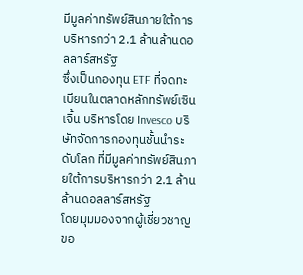มีมูลค่าทรัพย์สินภายใต้การบริหารกว่า 2.1 ล้านล้านดอลลาร์สหรัฐ
ซึ่งเป็นกองทุน ETF ที่จดทะเบียนในตลาดหลักทรัพย์เซินเจิ้น บริหารโดย Invesco บริษัทจัดการกองทุนชั้นนำระดับโลก ที่มีมูลค่าทรัพย์สินภายใต้การบริหารกว่า 2.1 ล้านล้านดอลลาร์สหรัฐ
โดยมุมมองจากผู้เชี่ยวชาญขอ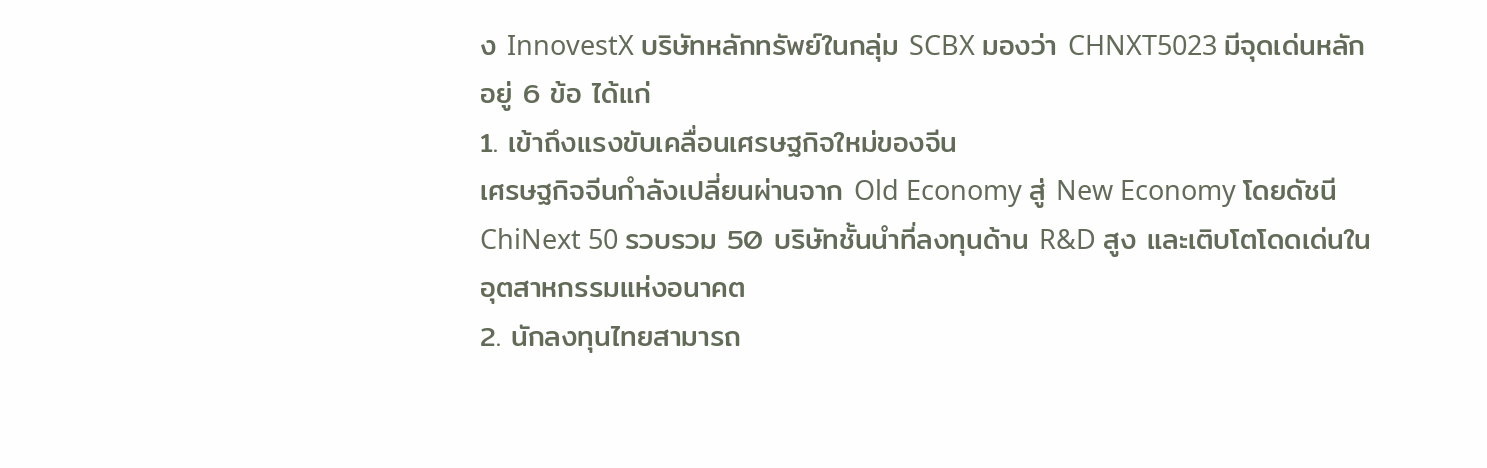ง InnovestX บริษัทหลักทรัพย์ในกลุ่ม SCBX มองว่า CHNXT5023 มีจุดเด่นหลักอยู่ 6 ข้อ ได้แก่
1. เข้าถึงแรงขับเคลื่อนเศรษฐกิจใหม่ของจีน
เศรษฐกิจจีนกำลังเปลี่ยนผ่านจาก Old Economy สู่ New Economy โดยดัชนี ChiNext 50 รวบรวม 50 บริษัทชั้นนำที่ลงทุนด้าน R&D สูง และเติบโตโดดเด่นในอุตสาหกรรมแห่งอนาคต
2. นักลงทุนไทยสามารถ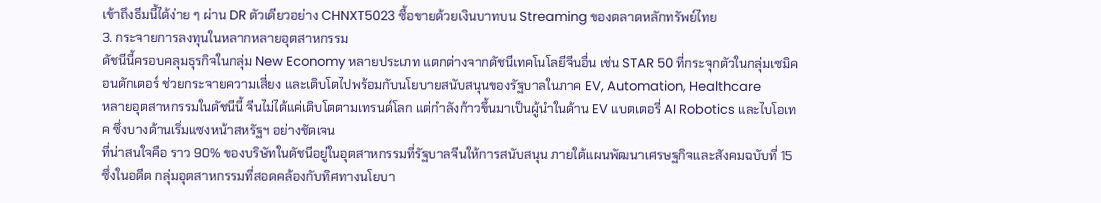เข้าถึงธีมนี้ได้ง่าย ๆ ผ่าน DR ตัวเดียวอย่าง CHNXT5023 ซื้อขายด้วยเงินบาทบน Streaming ของตลาดหลักทรัพย์ไทย
3. กระจายการลงทุนในหลากหลายอุตสาหกรรม
ดัชนีนี้ครอบคลุมธุรกิจในกลุ่ม New Economy หลายประเภท แตกต่างจากดัชนีเทคโนโลยีจีนอื่น เช่น STAR 50 ที่กระจุกตัวในกลุ่มเซมิคอนดักเตอร์ ช่วยกระจายความเสี่ยง และเติบโตไปพร้อมกับนโยบายสนับสนุนของรัฐบาลในภาค EV, Automation, Healthcare
หลายอุตสาหกรรมในดัชนีนี้ จีนไม่ได้แค่เติบโตตามเทรนด์โลก แต่กำลังก้าวขึ้นมาเป็นผู้นำในด้าน EV แบตเตอรี่ AI Robotics และไบโอเทค ซึ่งบางด้านเริ่มแซงหน้าสหรัฐฯ อย่างชัดเจน
ที่น่าสนใจคือ ราว 90% ของบริษัทในดัชนีอยู่ในอุตสาหกรรมที่รัฐบาลจีนให้การสนับสนุน ภายใต้แผนพัฒนาเศรษฐกิจและสังคมฉบับที่ 15
ซึ่งในอดีต กลุ่มอุตสาหกรรมที่สอดคล้องกับทิศทางนโยบา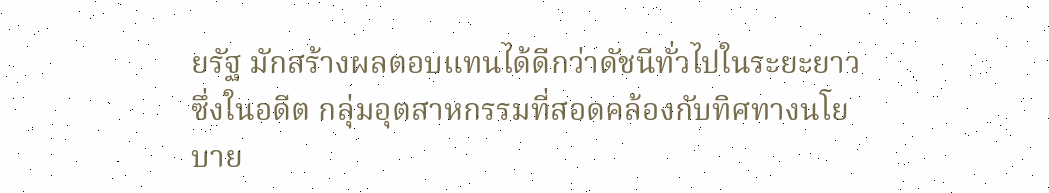ยรัฐ มักสร้างผลตอบแทนได้ดีกว่าดัชนีทั่วไปในระยะยาว
ซึ่งในอดีต กลุ่มอุตสาหกรรมที่สอดคล้องกับทิศทางนโยบาย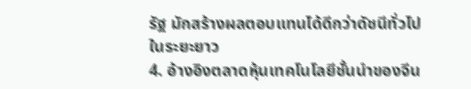รัฐ มักสร้างผลตอบแทนได้ดีกว่าดัชนีทั่วไปในระยะยาว
4. อ้างอิงตลาดหุ้นเทคโนโลยีชั้นนำของจีน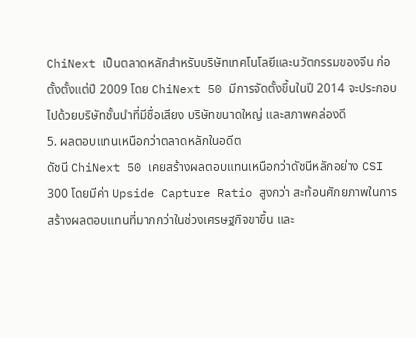ChiNext เป็นตลาดหลักสำหรับบริษัทเทคโนโลยีและนวัตกรรมของจีน ก่อตั้งตั้งแต่ปี 2009 โดย ChiNext 50 มีการจัดตั้งขึ้นในปี 2014 จะประกอบไปด้วยบริษัทชั้นนำที่มีชื่อเสียง บริษัทขนาดใหญ่ และสภาพคล่องดี
5. ผลตอบแทนเหนือกว่าตลาดหลักในอดีต
ดัชนี ChiNext 50 เคยสร้างผลตอบแทนเหนือกว่าดัชนีหลักอย่าง CSI 300 โดยมีค่า Upside Capture Ratio สูงกว่า สะท้อนศักยภาพในการสร้างผลตอบแทนที่มากกว่าในช่วงเศรษฐกิจขาขึ้น และ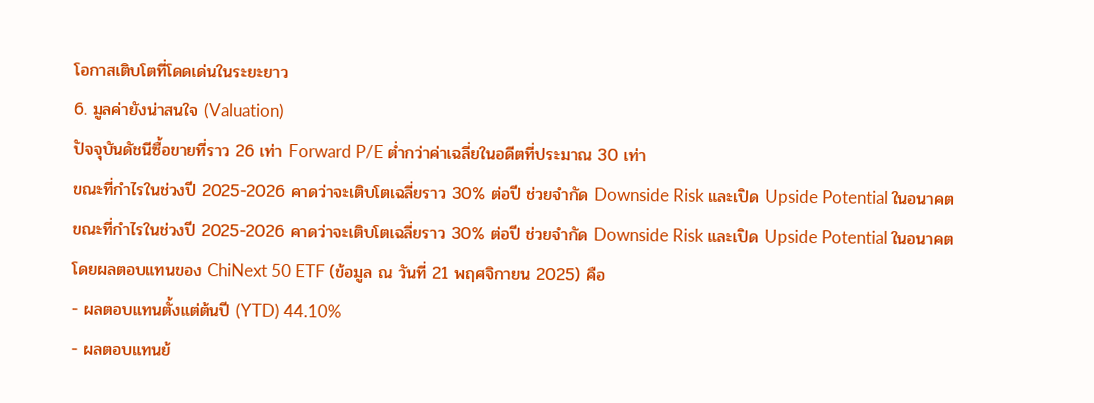โอกาสเติบโตที่โดดเด่นในระยะยาว
6. มูลค่ายังน่าสนใจ (Valuation)
ปัจจุบันดัชนีซื้อขายที่ราว 26 เท่า Forward P/E ต่ำกว่าค่าเฉลี่ยในอดีตที่ประมาณ 30 เท่า
ขณะที่กำไรในช่วงปี 2025-2026 คาดว่าจะเติบโตเฉลี่ยราว 30% ต่อปี ช่วยจำกัด Downside Risk และเปิด Upside Potential ในอนาคต
ขณะที่กำไรในช่วงปี 2025-2026 คาดว่าจะเติบโตเฉลี่ยราว 30% ต่อปี ช่วยจำกัด Downside Risk และเปิด Upside Potential ในอนาคต
โดยผลตอบแทนของ ChiNext 50 ETF (ข้อมูล ณ วันที่ 21 พฤศจิกายน 2025) คือ
- ผลตอบแทนตั้งแต่ต้นปี (YTD) 44.10%
- ผลตอบแทนย้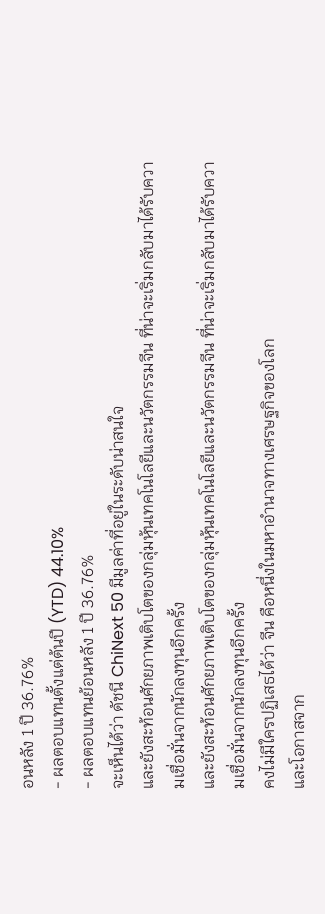อนหลัง 1 ปี 36.76%
- ผลตอบแทนตั้งแต่ต้นปี (YTD) 44.10%
- ผลตอบแทนย้อนหลัง 1 ปี 36.76%
จะเห็นได้ว่า ดัชนี ChiNext 50 มีมูลค่าที่อยู่ในระดับน่าสนใจ
และยังสะท้อนศักยภาพเติบโตของกลุ่มหุ้นเทคโนโลยีและนวัตกรรมจีน ที่น่าจะเริ่มกลับมาได้รับความเชื่อมั่นจากนักลงทุนอีกครั้ง
และยังสะท้อนศักยภาพเติบโตของกลุ่มหุ้นเทคโนโลยีและนวัตกรรมจีน ที่น่าจะเริ่มกลับมาได้รับความเชื่อมั่นจากนักลงทุนอีกครั้ง
คงไม่มีใครปฏิเสธได้ว่า จีน คือหนึ่งในมหาอำนาจทางเศรษฐกิจของโลก
และโอกาสจาก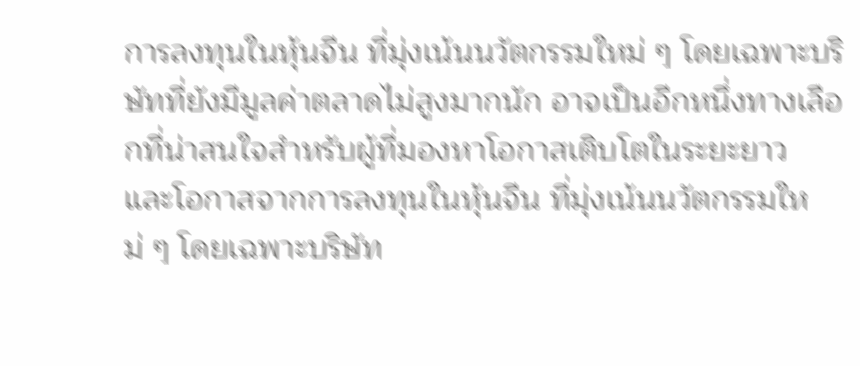การลงทุนในหุ้นจีน ที่มุ่งเน้นนวัตกรรมใหม่ ๆ โดยเฉพาะบริษัทที่ยังมีมูลค่าตลาดไม่สูงมากนัก อาจเป็นอีกหนึ่งทางเลือกที่น่าสนใจสำหรับผู้ที่มองหาโอกาสเติบโตในระยะยาว
และโอกาสจากการลงทุนในหุ้นจีน ที่มุ่งเน้นนวัตกรรมใหม่ ๆ โดยเฉพาะบริษัท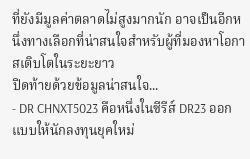ที่ยังมีมูลค่าตลาดไม่สูงมากนัก อาจเป็นอีกหนึ่งทางเลือกที่น่าสนใจสำหรับผู้ที่มองหาโอกาสเติบโตในระยะยาว
ปิดท้ายด้วยข้อมูลน่าสนใจ...
- DR CHNXT5023 คือหนึ่งในซีรีส์ DR23 ออกแบบให้นักลงทุนยุคใหม่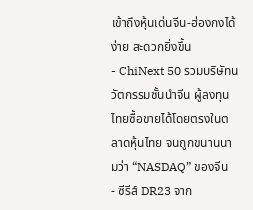เข้าถึงหุ้นเด่นจีน-ฮ่องกงได้ง่าย สะดวกยิ่งขึ้น
- ChiNext 50 รวมบริษัทนวัตกรรมชั้นนำจีน ผู้ลงทุนไทยซื้อขายได้โดยตรงในตลาดหุ้นไทย จนถูกขนานนามว่า “NASDAQ” ของจีน
- ซีรีส์ DR23 จาก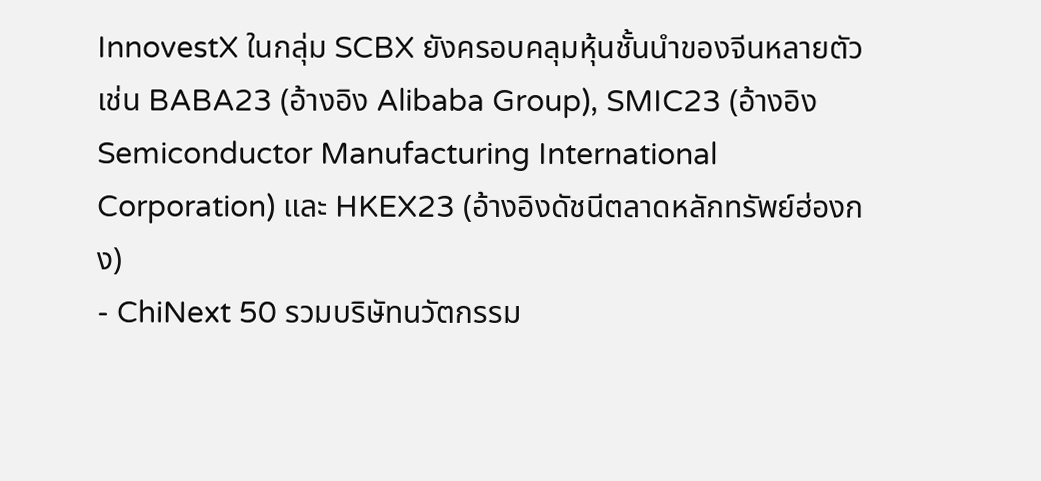InnovestX ในกลุ่ม SCBX ยังครอบคลุมหุ้นชั้นนำของจีนหลายตัว เช่น BABA23 (อ้างอิง Alibaba Group), SMIC23 (อ้างอิง Semiconductor Manufacturing International Corporation) และ HKEX23 (อ้างอิงดัชนีตลาดหลักทรัพย์ฮ่องกง)
- ChiNext 50 รวมบริษัทนวัตกรรม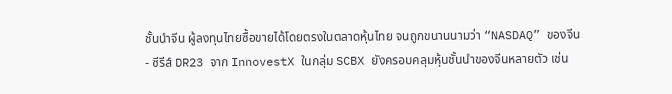ชั้นนำจีน ผู้ลงทุนไทยซื้อขายได้โดยตรงในตลาดหุ้นไทย จนถูกขนานนามว่า “NASDAQ” ของจีน
- ซีรีส์ DR23 จาก InnovestX ในกลุ่ม SCBX ยังครอบคลุมหุ้นชั้นนำของจีนหลายตัว เช่น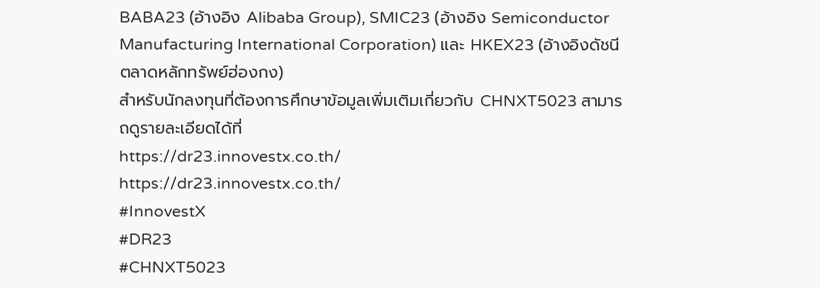BABA23 (อ้างอิง Alibaba Group), SMIC23 (อ้างอิง Semiconductor Manufacturing International Corporation) และ HKEX23 (อ้างอิงดัชนีตลาดหลักทรัพย์ฮ่องกง)
สำหรับนักลงทุนที่ต้องการศึกษาข้อมูลเพิ่มเติมเกี่ยวกับ CHNXT5023 สามารถดูรายละเอียดได้ที่
https://dr23.innovestx.co.th/
https://dr23.innovestx.co.th/
#InnovestX
#DR23
#CHNXT5023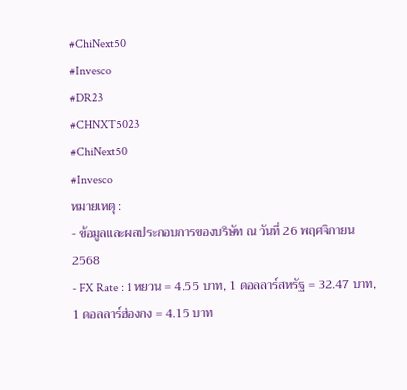#ChiNext50
#Invesco
#DR23
#CHNXT5023
#ChiNext50
#Invesco
หมายเหตุ :
- ข้อมูลและผลประกอบการของบริษัท ณ วันที่ 26 พฤศจิกายน 2568
- FX Rate : 1 หยวน = 4.55 บาท, 1 ดอลลาร์สหรัฐ = 32.47 บาท, 1 ดอลลาร์ฮ่องกง = 4.15 บาท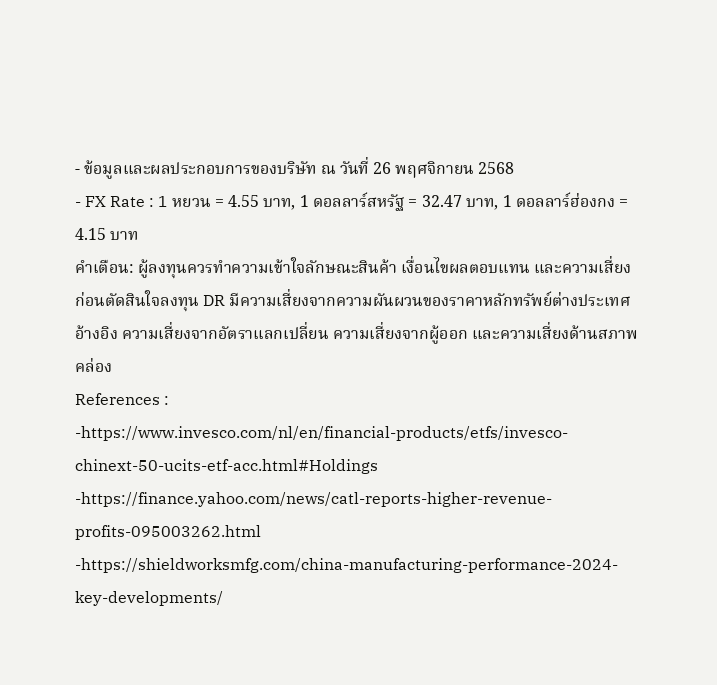- ข้อมูลและผลประกอบการของบริษัท ณ วันที่ 26 พฤศจิกายน 2568
- FX Rate : 1 หยวน = 4.55 บาท, 1 ดอลลาร์สหรัฐ = 32.47 บาท, 1 ดอลลาร์ฮ่องกง = 4.15 บาท
คำเตือน: ผู้ลงทุนควรทำความเข้าใจลักษณะสินค้า เงื่อนไขผลตอบแทน และความเสี่ยงก่อนตัดสินใจลงทุน DR มีความเสี่ยงจากความผันผวนของราคาหลักทรัพย์ต่างประเทศอ้างอิง ความเสี่ยงจากอัตราแลกเปลี่ยน ความเสี่ยงจากผู้ออก และความเสี่ยงด้านสภาพคล่อง
References :
-https://www.invesco.com/nl/en/financial-products/etfs/invesco-chinext-50-ucits-etf-acc.html#Holdings
-https://finance.yahoo.com/news/catl-reports-higher-revenue-profits-095003262.html
-https://shieldworksmfg.com/china-manufacturing-performance-2024-key-developments/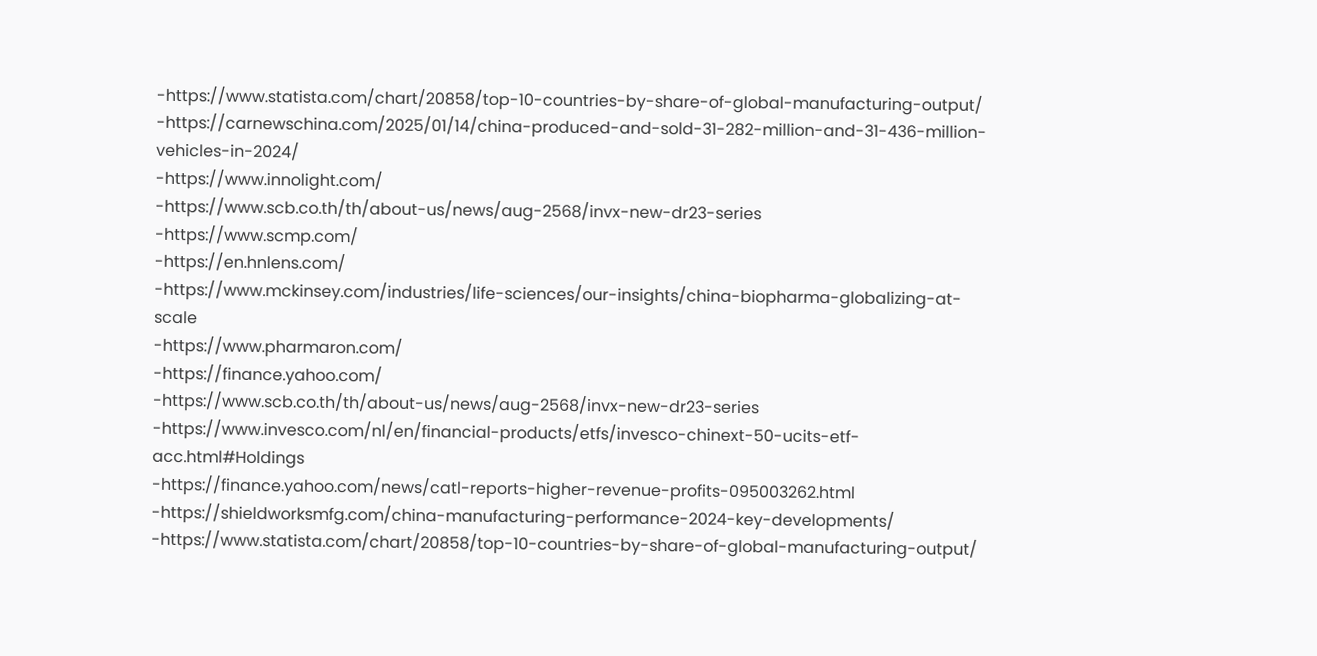-https://www.statista.com/chart/20858/top-10-countries-by-share-of-global-manufacturing-output/
-https://carnewschina.com/2025/01/14/china-produced-and-sold-31-282-million-and-31-436-million-vehicles-in-2024/
-https://www.innolight.com/
-https://www.scb.co.th/th/about-us/news/aug-2568/invx-new-dr23-series
-https://www.scmp.com/
-https://en.hnlens.com/
-https://www.mckinsey.com/industries/life-sciences/our-insights/china-biopharma-globalizing-at-scale
-https://www.pharmaron.com/
-https://finance.yahoo.com/
-https://www.scb.co.th/th/about-us/news/aug-2568/invx-new-dr23-series
-https://www.invesco.com/nl/en/financial-products/etfs/invesco-chinext-50-ucits-etf-acc.html#Holdings
-https://finance.yahoo.com/news/catl-reports-higher-revenue-profits-095003262.html
-https://shieldworksmfg.com/china-manufacturing-performance-2024-key-developments/
-https://www.statista.com/chart/20858/top-10-countries-by-share-of-global-manufacturing-output/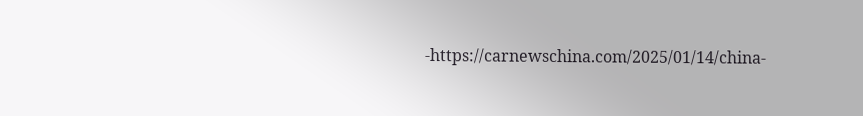-https://carnewschina.com/2025/01/14/china-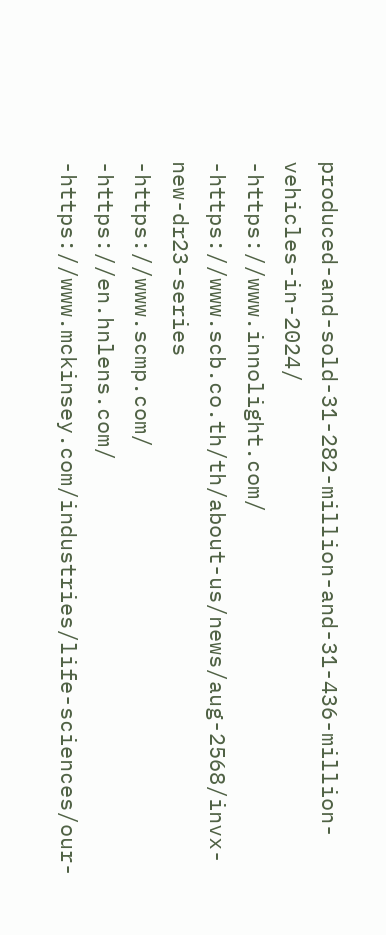produced-and-sold-31-282-million-and-31-436-million-vehicles-in-2024/
-https://www.innolight.com/
-https://www.scb.co.th/th/about-us/news/aug-2568/invx-new-dr23-series
-https://www.scmp.com/
-https://en.hnlens.com/
-https://www.mckinsey.com/industries/life-sciences/our-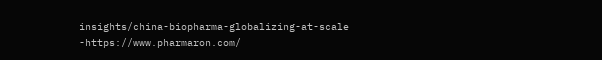insights/china-biopharma-globalizing-at-scale
-https://www.pharmaron.com/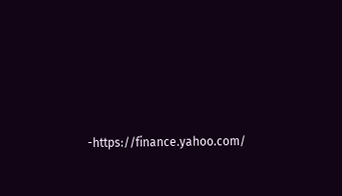-https://finance.yahoo.com/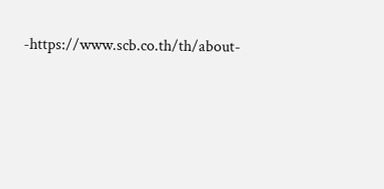-https://www.scb.co.th/th/about-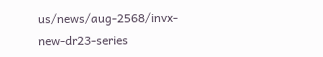us/news/aug-2568/invx-new-dr23-series